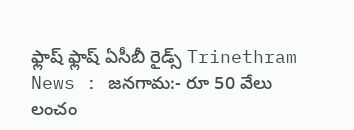ఫ్లాష్ ఫ్లాష్ ఏసీబీ రైడ్స్ Trinethram News : జనగామ:- రూ 50 వేలు లంచం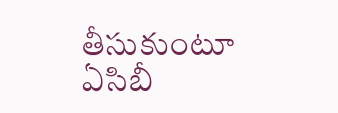తీసుకుంటూ ఏసిబీ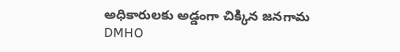అధికారులకు అడ్డంగా చిక్కిన జనగామ DMHO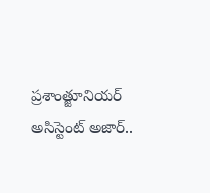ప్రశాంత్జూనియర్ అసిస్టెంట్ అజార్..